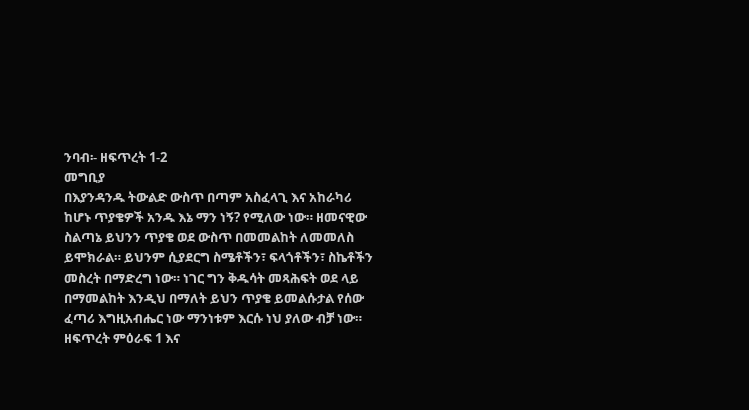ንባብ፡- ዘፍጥረት 1-2
መግቢያ
በእያንዳንዱ ትውልድ ውስጥ በጣም አስፈላጊ እና አከራካሪ ከሆኑ ጥያቄዎች አንዱ እኔ ማን ነኝ? የሚለው ነው። ዘመናዊው ስልጣኔ ይህንን ጥያቄ ወደ ውስጥ በመመልከት ለመመለስ ይሞክራል። ይህንም ሲያደርግ ስሜቶችን፣ ፍላጎቶችን፣ ስኬቶችን መስረት በማድረግ ነው። ነገር ግን ቅዱሳት መጻሕፍት ወደ ላይ በማመልከት እንዲህ በማለት ይህን ጥያቄ ይመልሱታል የሰው ፈጣሪ እግዚአብሔር ነው ማንነቱም እርሱ ነህ ያለው ብቻ ነው። ዘፍጥረት ምዕራፍ 1 እና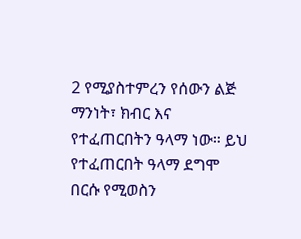2 የሚያስተምረን የሰውን ልጅ ማንነት፣ ክብር እና የተፈጠርበትን ዓላማ ነው። ይህ የተፈጠርበት ዓላማ ደግሞ በርሱ የሚወስን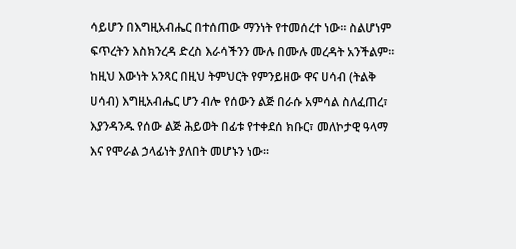ሳይሆን በእግዚአብሔር በተሰጠው ማንነት የተመሰረተ ነው። ስልሆነም ፍጥረትን እስክንረዳ ድረስ እራሳችንን ሙሉ በሙሉ መረዳት አንችልም።
ከዚህ እውነት አንጻር በዚህ ትምህርት የምንይዘው ዋና ሀሳብ (ትልቅ ሀሳብ) እግዚአብሔር ሆን ብሎ የሰውን ልጅ በራሱ አምሳል ስለፈጠረ፣ እያንዳንዱ የሰው ልጅ ሕይወት በፊቱ የተቀደሰ ክቡር፣ መለኮታዊ ዓላማ እና የሞራል ኃላፊነት ያለበት መሆኑን ነው።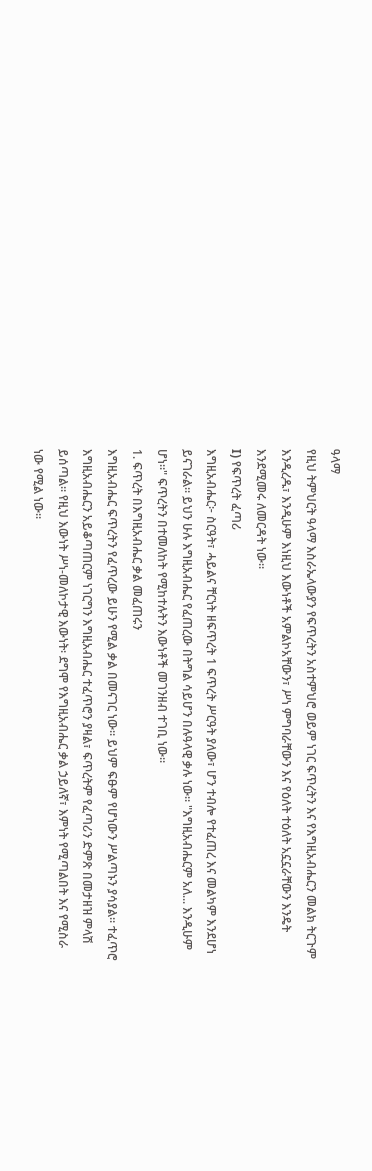ዓላማ
የዚህ ትምህርት ዓላማ እስራኤላውያን የፍጥረትን አስተምህሮ ወይም ነገር ፍጥረትን እና የእግዚአብሔርን መልክ ትርጉም እንዲረዱ፣ እንዲሁም እነዚህ እውነቶች አምልኮአቸውን፣ ሥነ ምግባራቸውን እና የዕለት ተዕለት አኗኗራቸውን እንዴት እንደሚመሩ ለመርዳት ነው።
I) የፍጥረት ፈጣሪ
እግዚአብሔር፦ ስርዓት፣ ሓይልና ቸርነት ዘፍጥረት 1 ፍጥረት ሥርዓት ያለው፣ ሆን ተብሎ የተፈጠረ እና መልካም እንደሆነ ይናገራል። ይህን ሁሉ እግዚአብሔር የፈጠረው በትግል ሳይሆን በሉዓላዊ ቃሉ ነው። "እግዚአብሔርም አለ... እንዲሁም ሆነ።" ፍጥረትን በተመለከት የሚከተሉትን እውነቶች መገንዘብ ተገቢ ነው።
1. ፍጥረት በእግዚአብሔር ቃል መፈጠሩን
እግዚአብሔር ፍጥረትን የፈጥረው ይሁን የሚል ቃል በመናገር ነው። ይህም ፍፁም የሆነውን ሥልጣኑን ያሳያል። ተፈጥሮ እግዚአብሔርን አይቆጣጠርም ነገርግን እግዚአብሔር ተፈጥሮን ያዛል፣ ፍጥረትም የፈጣሪን ድምጽ በመታዘዝ ምላሽ ይሰጣል። የዚህ እውነት ሥነ-መለኮታዊ እውነት፡ ደግሞ የእግዚአብሔር ቃል ኃይለኛ፣ እምነት የሚጣልበት እና የሚስራ ነው የሚል ነው።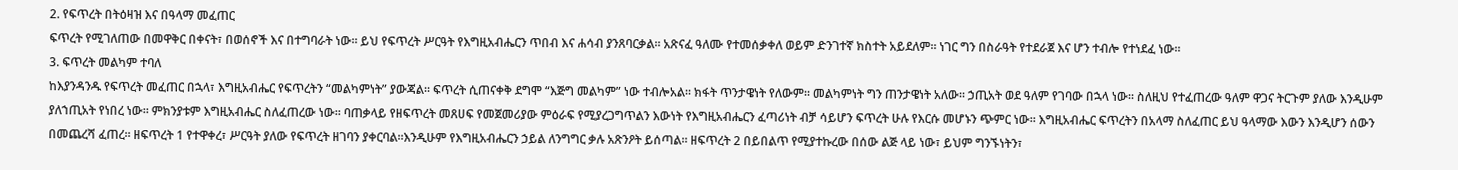2. የፍጥረት በትዕዛዝ እና በዓላማ መፈጠር
ፍጥረት የሚገለጠው በመዋቅር በቀናት፣ በወሰኖች እና በተግባራት ነው። ይህ የፍጥረት ሥርዓት የእግዚአብሔርን ጥበብ እና ሐሳብ ያንጸባርቃል። አጽናፈ ዓለሙ የተመሰቃቀለ ወይም ድንገተኛ ክስተት አይደለም። ነገር ግን በስራዓት የተደራጀ እና ሆን ተብሎ የተነደፈ ነው።
3. ፍጥረት መልካም ተባለ
ከእያንዳንዱ የፍጥረት መፈጠር በኋላ፣ እግዚአብሔር የፍጥረትን “መልካምነት” ያውጃል። ፍጥረት ሲጠናቀቅ ደግሞ “እጅግ መልካም” ነው ተብሎአል። ክፋት ጥንታዌነት የለውም። መልካምነት ግን ጠንታዌነት አለው። ኃጢአት ወደ ዓለም የገባው በኋላ ነው። ስለዚህ የተፈጠረው ዓለም ዋጋና ትርጉም ያለው እንዲሁም ያለኀጢአት የነበረ ነው። ምክንያቱም እግዚአብሔር ስለፈጠረው ነው። ባጠቃላይ የዘፍጥረት መጸሀፍ የመጀመሪያው ምዕራፍ የሚያረጋግጥልን እውነት የእግዚአብሔርን ፈጣሪነት ብቻ ሳይሆን ፍጥረት ሁሉ የእርሱ መሆኑን ጭምር ነው። እግዚአብሔር ፍጥረትን በአላማ ስለፈጠር ይህ ዓላማው እውን እንዲሆን ሰውን በመጨረሻ ፈጠረ። ዘፍጥረት 1 የተዋቀረ፣ ሥርዓት ያለው የፍጥረት ዘገባን ያቀርባል።እንዲሁም የእግዚአብሔርን ኃይል ለንግግር ቃሉ አጽንዖት ይሰጣል። ዘፍጥረት 2 በይበልጥ የሚያተኩረው በሰው ልጅ ላይ ነው፣ ይህም ግንኙነትን፣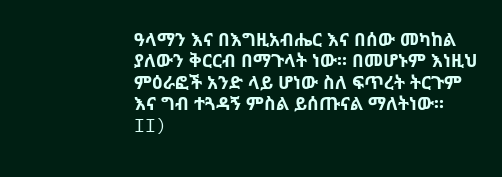ዓላማን እና በእግዚአብሔር እና በሰው መካከል ያለውን ቅርርብ በማጉላት ነው። በመሆኑም እነዚህ ምዕራፎች አንድ ላይ ሆነው ስለ ፍጥረት ትርጉም እና ግብ ተጓዳኝ ምስል ይሰጡናል ማለትነው።
II)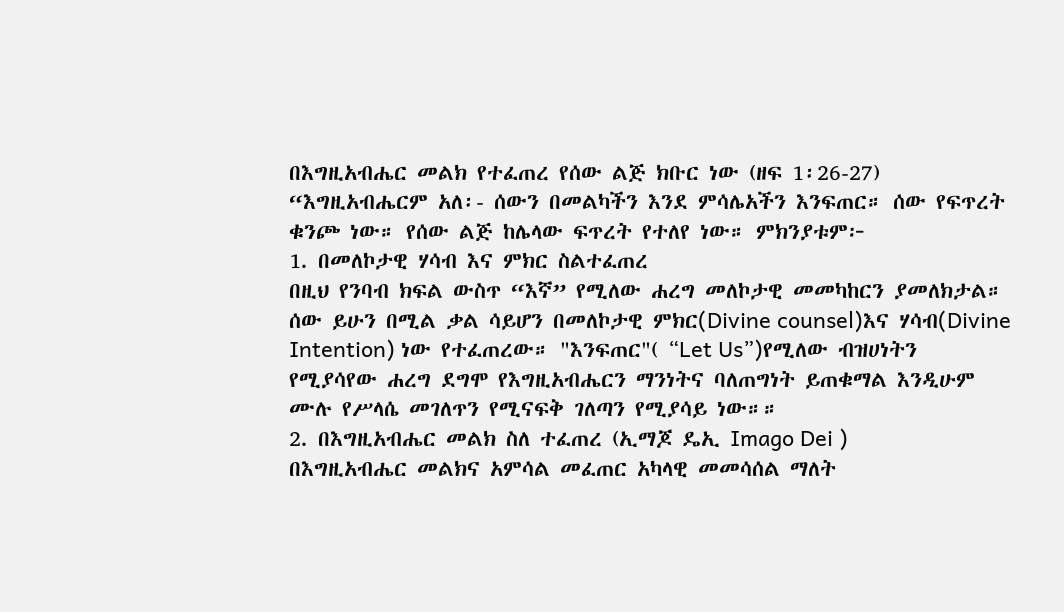በእግዚአብሔር መልክ የተፈጠረ የሰው ልጅ ክቡር ነው (ዘፍ 1፡26-27)
“እግዚአብሔርም አለ፡- ሰውን በመልካችን እንደ ምሳሌአችን እንፍጠር። ሰው የፍጥረት ቁንጮ ነው። የሰው ልጅ ከሌላው ፍጥረት የተለየ ነው። ምክንያቱም፦
1. በመለኮታዊ ሃሳብ እና ምክር ስልተፈጠረ
በዚህ የንባብ ክፍል ውስጥ “እኛ” የሚለው ሐረግ መለኮታዊ መመካከርን ያመለክታል። ሰው ይሁን በሚል ቃል ሳይሆን በመለኮታዊ ምክር(Divine counsel)እና ሃሳብ(Divine Intention) ነው የተፈጠረው። "እንፍጠር"( “Let Us”)የሚለው ብዝሀነትን የሚያሳየው ሐረግ ደግሞ የእግዚአብሔርን ማንነትና ባለጠግነት ይጠቁማል እንዲሁም ሙሉ የሥላሴ መገለጥን የሚናፍቅ ገለጣን የሚያሳይ ነው።።
2. በእግዚአብሔር መልክ ስለ ተፈጠረ (ኢማጆ ዴኢ Imago Dei )
በእግዚአብሔር መልክና አምሳል መፈጠር አካላዊ መመሳሰል ማለት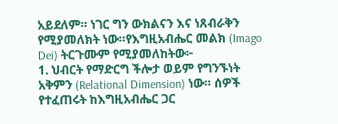አይደለም። ነገር ግን ውክልናን እና ነጸብራቅን የሚያመለክት ነው።የእግዚአብሔር መልክ (Imago Dei) ትርጉሙም የሚያመለከትው፦
1. ህብርት የማድርግ ችሎታ ወይም የግንኙነት አቅምን (Relational Dimension) ነው። ሰዎች የተፈጠሩት ከእግዚአብሔር ጋር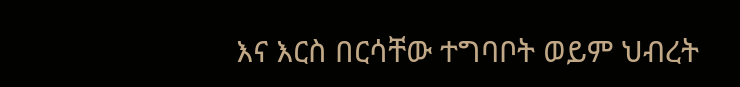እና እርስ በርሳቸው ተግባቦት ወይም ህብረት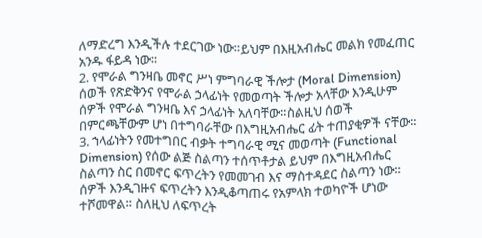ለማድረግ እንዲችሉ ተደርገው ነው።ይህም በእዚአብሔር መልክ የመፈጠር አንዱ ፋይዳ ነው።
2. የሞራል ግንዛቤ መኖር ሥነ ምግባራዊ ችሎታ (Moral Dimension) ሰወች የጽድቅንና የሞራል ኃላፊነት የመወጣት ችሎታ አላቸው እንዲሁም ሰዎች የሞራል ግንዛቤ እና ኃላፊነት አለባቸው።ስልዚህ ሰወች በምርጫቸውም ሆነ በተግባራቸው በእግዚአብሔር ፊት ተጠያቂዎች ናቸው።
3. ኀላፊነትን የመተግበር ብቃት ተግባራዊ ሚና መወጣት (Functional Dimension) የሰው ልጅ ስልጣን ተሰጥቶታል ይህም በእግዚአብሔር ስልጣን ስር በመኖር ፍጥረትን የመመገብ እና ማስተዳደር ስልጣን ነው። ሰዎች እንዲገዙና ፍጥረትን እንዲቆጣጠሩ የአምላክ ተወካዮች ሆነው ተሾመዋል። ስለዚህ ለፍጥረት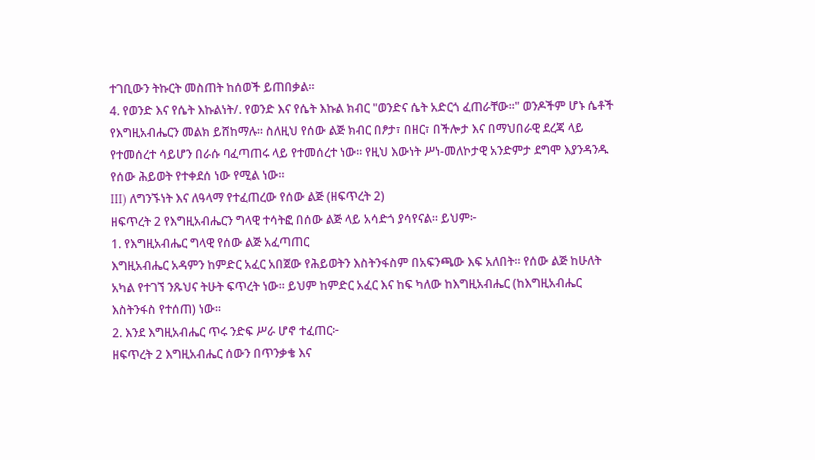ተገቢውን ትኩርት መስጠት ከሰወች ይጠበቃል።
4. የወንድ እና የሴት እኩልነት/. የወንድ እና የሴት እኩል ክብር "ወንድና ሴት አድርጎ ፈጠራቸው።" ወንዶችም ሆኑ ሴቶች የእግዚአብሔርን መልክ ይሸከማሉ። ስለዚህ የሰው ልጅ ክብር በፆታ፣ በዘር፣ በችሎታ እና በማህበራዊ ደረጃ ላይ የተመሰረተ ሳይሆን በራሱ ባፈጣጠሩ ላይ የተመሰረተ ነው። የዚህ እውነት ሥነ-መለኮታዊ አንድምታ ደግሞ እያንዳንዱ የሰው ሕይወት የተቀደሰ ነው የሚል ነው።
III) ለግንኙነት እና ለዓላማ የተፈጠረው የሰው ልጅ (ዘፍጥረት 2)
ዘፍጥረት 2 የእግዚአብሔርን ግላዊ ተሳትፎ በሰው ልጅ ላይ አሳድጎ ያሳየናል። ይህም፦
1. የእግዚአብሔር ግላዊ የሰው ልጅ አፈጣጠር
እግዚአብሔር አዳምን ከምድር አፈር አበጀው የሕይወትን እስትንፋስም በአፍንጫው እፍ አለበት። የሰው ልጅ ከሁለት አካል የተገኘ ንጹህና ትሁት ፍጥረት ነው። ይህም ከምድር አፈር እና ከፍ ካለው ከእግዚአብሔር (ከእግዚአብሔር እስትንፋስ የተሰጠ) ነው።
2. እንደ እግዚአብሔር ጥሩ ንድፍ ሥራ ሆኖ ተፈጠር፦
ዘፍጥረት 2 እግዚአብሔር ሰውን በጥንቃቄ እና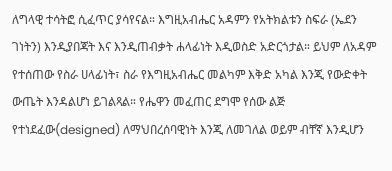ለግላዊ ተሳትፎ ሲፈጥር ያሳየናል። እግዚአብሔር አዳምን የአትክልቱን ስፍራ (ኤደን ገነትን) እንዲያበጃት እና እንዲጠብቃት ሐላፊነት እዲወስድ አድርጎታል። ይህም ለአዳም የተሰጠው የስራ ሀላፊነት፣ ስራ የእግዚአብሔር መልካም እቅድ አካል እንጂ የውድቀት ውጤት እንዳልሆነ ይገልጻል። የሔዋን መፈጠር ደግሞ የሰው ልጅ የተነደፈው(designed) ለማህበረሰባዊነት እንጂ ለመገለል ወይም ብቸኛ እንዲሆን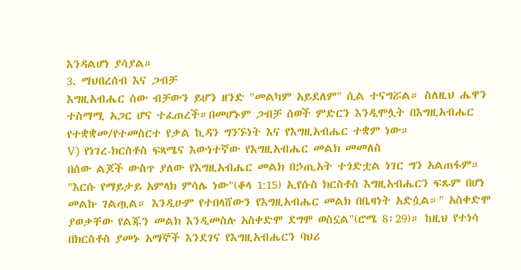እንዳልሆነ ያሳያል።
3. ማህበረሰብ እና ጋብቻ
እግዚአብሔር ሰው ብቻውን ይሆን ዘንድ "መልካም አይደለም" ሲል ተናግሯል። ስለዚህ ሔዋን ተስማሚ አጋር ሆና ተፈጠረች።በመሆኑም ጋብቻ ሰወች ምድርን እንዲሞሏት በእግዚአብሔር የተቋቋመ/የተመስርተ የቃል ኪዳን ግንኙነት እና የእግዚአብሔር ተቋም ነው።
V) የነገረ-ክርስቶስ ፍጻሜና እውነተኛው የእግዚአብሔር መልክ መመለስ
በሰው ልጆች ውስጥ ያለው የእግዚአብሔር መልክ በኃጢአት ተጎድቷል ነገር ግን አልጠፋም። "እርሱ የማይታይ አምላክ ምሳሌ ነው"(ቆላ 1:15) ኢየሱስ ክርስቶስ እግዚአብሔርን ፍጹም በሆነ መልኩ ገልጧል። እንዲሁም የተበላሸውን የእግዚአብሔር መልክ በቤዛነት አድሷል።" አስቀድሞ ያወቃቸው የልጁን መልክ እንዲመስሉ አስቀድሞ ደግሞ ወስኗል"(ሮሜ 8፡29)። ከዚህ የተነሳ በክርስቶስ ያመኑ አማኞች እንደገና የእግዚአብሔርን ባህሪ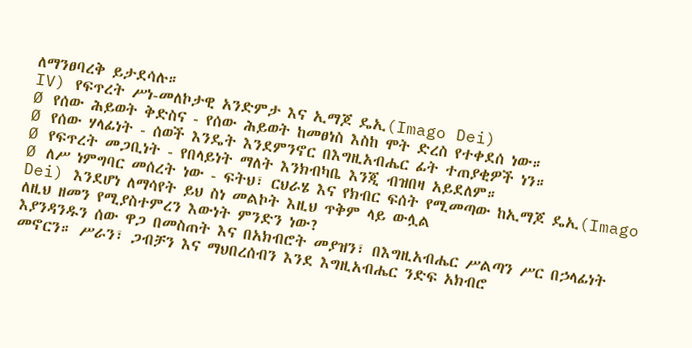ለማንፀባረቅ ይታደሳሉ።
IV) የፍጥረት ሥነ-መለኮታዊ አንድምታ እና ኢማጆ ዴኢ(Imago Dei)
Ø የሰው ሕይወት ቅድስና - የሰው ሕይወት ከመፀነስ እስከ ሞት ድረስ የተቀደሰ ነው።
Ø የሰው ሃላፊነት - ሰወች እንዴት እንደምንኖር በእግዚአብሔር ፊት ተጠያቂዎች ነን።
Ø የፍጥረት መጋቢነት - የበላይነት ማለት እንክብካቤ እንጂ ብዝበዛ አይደለም።
Ø ለሥ ነምግባር መሰረት ነው - ፍትህ፣ ርህራሄ እና የክብር ፍሰት የሚመጣው ከኢማጆ ዴኢ(Imago Dei) እንደሆነ ለማሳየት ይህ ስነ መልኮት እዚህ ጥቅም ላይ ውሏል
ለዚህ ዘመን የሚያስተምረን እውነት ምንድን ነው?
እያንዳንዱን ሰው ዋጋ በመስጠት እና በአክብሮት መያዝን፣ በእግዚአብሔር ሥልጣን ሥር በኃላፊነት መኖርን። ሥራን፣ ጋብቻን እና ማህበረሰብን እንደ እግዚአብሔር ንድፍ አክብሮ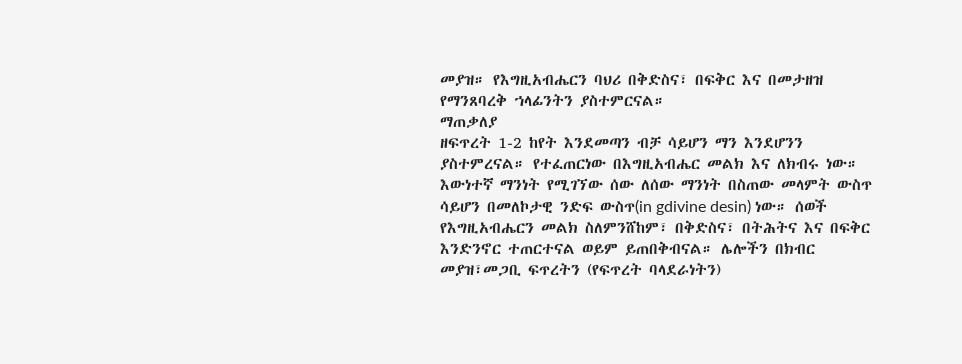መያዝ። የእግዚአብሔርን ባህሪ በቅድስና፣ በፍቅር እና በመታዘዝ የማንጸባረቅ ኀላፊንትን ያስተምርናል።
ማጠቃለያ
ዘፍጥረት 1-2 ከየት እንደመጣን ብቻ ሳይሆን ማን እንደሆንን ያስተምረናል። የተፈጠርነው በእግዚአብሔር መልክ እና ለክብሩ ነው። እውነተኛ ማንነት የሚገኘው ሰው ለሰው ማንነት በስጠው መላምት ውስጥ ሳይሆን በመለኮታዊ ንድፍ ውስጥ(in gdivine desin) ነው። ሰወች የእግዚአብሔርን መልክ ስለምንሸከም፣ በቅድስና፣ በትሕትና እና በፍቅር እንድንኖር ተጠርተናል ወይም ይጠበቅብናል። ሌሎችን በክብር መያዝ፣መጋቢ ፍጥረትን (የፍጥረት ባላደራነትን)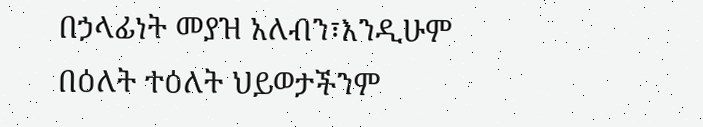በኃላፊነት መያዝ አለብን፣እንዲሁም በዕለት ተዕለት ህይወታችንም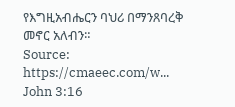የእግዚአብሔርን ባህሪ በማንጸባረቅ መኖር አለብን።
Source: https://cmaeec.com/w...
John 3:16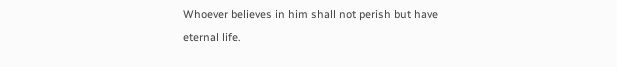Whoever believes in him shall not perish but have eternal life.